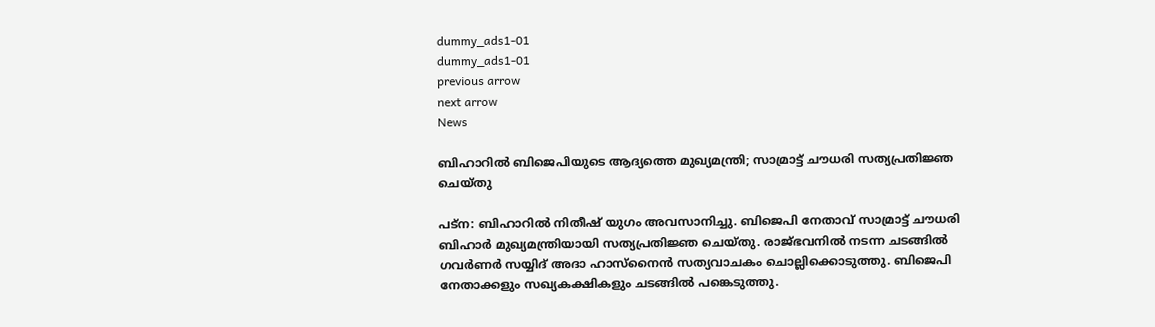dummy_ads1-01
dummy_ads1-01
previous arrow
next arrow
News

ബിഹാറില്‍ ബിജെപിയുടെ ആദ്യത്തെ മുഖ്യമന്ത്രി; സാമ്രാട്ട് ചൗധരി സത്യപ്രതിജ്ഞ ചെയ്തു

പട്‌ന: ബിഹാറില്‍ നിതീഷ് യുഗം അവസാനിച്ചു. ബിജെപി നേതാവ് സാമ്രാട്ട് ചൗധരി ബിഹാര്‍ മുഖ്യമന്ത്രിയായി സത്യപ്രതിജ്ഞ ചെയ്തു. രാജ്ഭവനില്‍ നടന്ന ചടങ്ങില്‍ ഗവര്‍ണര്‍ സയ്യിദ് അദാ ഹാസ്‌നൈന്‍ സത്യവാചകം ചൊല്ലിക്കൊടുത്തു. ബിജെപി നേതാക്കളും സഖ്യകക്ഷികളും ചടങ്ങില്‍ പങ്കെടുത്തു.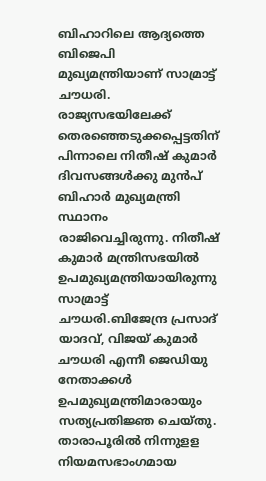ബിഹാറിലെ ആദ്യത്തെ ബിജെപി മുഖ്യമന്ത്രിയാണ് സാമ്രാട്ട് ചൗധരി. രാജ്യസഭയിലേക്ക് തെരഞ്ഞെടുക്കപ്പെട്ടതിന് പിന്നാലെ നിതീഷ് കുമാര്‍ ദിവസങ്ങള്‍ക്കു മുന്‍പ് ബിഹാര്‍ മുഖ്യമന്ത്രി സ്ഥാനം രാജിവെച്ചിരുന്നു. നിതീഷ് കുമാര്‍ മന്ത്രിസഭയില്‍ ഉപമുഖ്യമന്ത്രിയായിരുന്നു സാമ്രാട്ട് ചൗധരി.ബിജേന്ദ്ര പ്രസാദ് യാദവ്, വിജയ് കുമാര്‍ ചൗധരി എന്നീ ജെഡിയു നേതാക്കള്‍ ഉപമുഖ്യമന്ത്രിമാരായും സത്യപ്രതിജ്ഞ ചെയ്തു. താരാപൂരില്‍ നിന്നുളള നിയമസഭാംഗമായ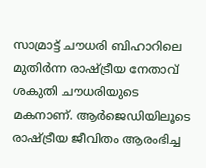സാമ്രാട്ട് ചൗധരി ബിഹാറിലെ മുതിര്‍ന്ന രാഷ്ട്രീയ നേതാവ് ശകുതി ചൗധരിയുടെ മകനാണ്. ആര്‍ജെഡിയിലൂടെ രാഷ്ട്രീയ ജീവിതം ആരംഭിച്ച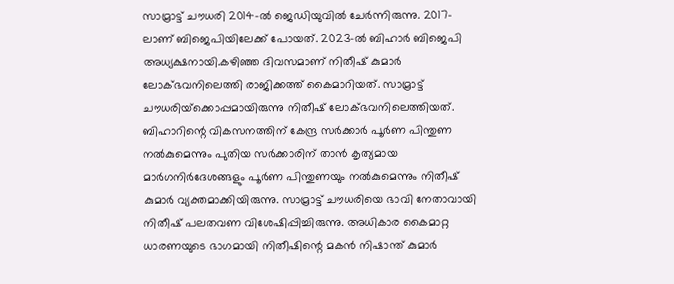സാമ്രാട്ട് ചൗധരി 2014-ല്‍ ജെഡിയുവില്‍ ചേര്‍ന്നിരുന്നു. 2017-ലാണ് ബിജെപിയിലേക്ക് പോയത്. 2023-ല്‍ ബിഹാര്‍ ബിജെപി അധ്യക്ഷനായി.കഴിഞ്ഞ ദിവസമാണ് നിതീഷ് കുമാർ ലോക്ഭവനിലെത്തി രാജിക്കത്ത് കൈമാറിയത്. സാമ്രാട്ട് ചൗധരിയ്‌ക്കൊപ്പമായിരുന്നു നിതീഷ് ലോക്ഭവനിലെത്തിയത്. ബിഹാറിന്റെ വികസനത്തിന് കേന്ദ്ര സര്‍ക്കാര്‍ പൂര്‍ണ പിന്തുണ നല്‍കുമെന്നും പുതിയ സര്‍ക്കാരിന് താന്‍ കൃത്യമായ മാര്‍ഗനിര്‍ദേശങ്ങളും പൂര്‍ണ പിന്തുണയും നല്‍കുമെന്നും നിതീഷ് കുമാര്‍ വ്യക്തമാക്കിയിരുന്നു. സാമ്രാട്ട് ചൗധരിയെ ഭാവി നേതാവായി നിതീഷ് പലതവണ വിശേഷിപ്പിച്ചിരുന്നു. അധികാര കൈമാറ്റ ധാരണയുടെ ഭാഗമായി നിതീഷിന്റെ മകന്‍ നിഷാന്ത് കുമാര്‍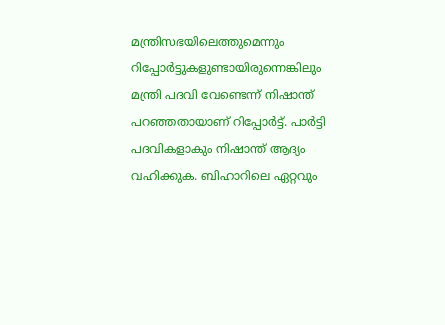മന്ത്രിസഭയിലെത്തുമെന്നും റിപ്പോര്‍ട്ടുകളുണ്ടായിരുന്നെങ്കിലും മന്ത്രി പദവി വേണ്ടെന്ന് നിഷാന്ത് പറഞ്ഞതായാണ് റിപ്പോർട്ട്. പാർട്ടി പദവികളാകും നിഷാന്ത് ആദ്യം വഹിക്കുക. ബിഹാറിലെ ഏറ്റവും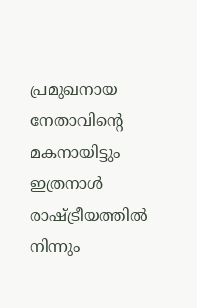പ്രമുഖനായ നേതാവിന്റെ മകനായിട്ടും ഇത്രനാള്‍ രാഷ്ട്രീയത്തില്‍ നിന്നും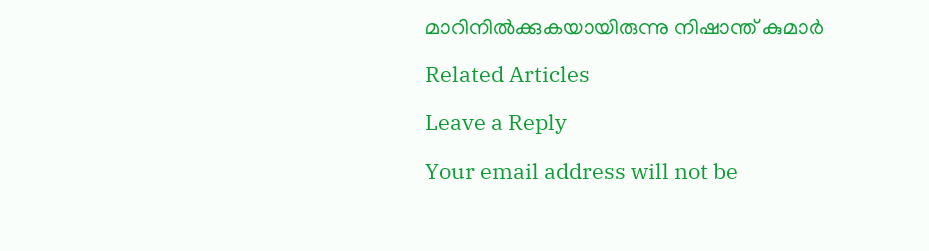മാറിനില്‍ക്കുകയായിരുന്നു നിഷാന്ത് കുമാര്‍

Related Articles

Leave a Reply

Your email address will not be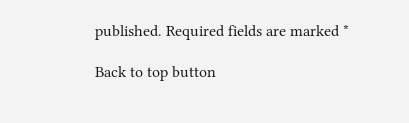published. Required fields are marked *

Back to top button